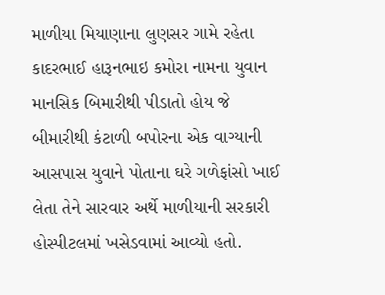માળીયા મિયાણાના લુણસર ગામે રહેતા કાદરભાઈ હારૂનભાઇ કમોરા નામના યુવાન માનસિક બિમારીથી પીડાતો હોય જે બીમારીથી કંટાળી બપોરના એક વાગ્યાની આસપાસ યુવાને પોતાના ઘરે ગળેફાંસો ખાઈ લેતા તેને સારવાર અર્થે માળીયાની સરકારી હોસ્પીટલમાં ખસેડવામાં આવ્યો હતો.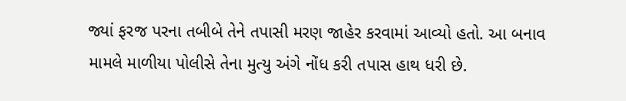જ્યાં ફરજ પરના તબીબે તેને તપાસી મરણ જાહેર કરવામાં આવ્યો હતો. આ બનાવ મામલે માળીયા પોલીસે તેના મુત્યુ અંગે નોંધ કરી તપાસ હાથ ધરી છે.